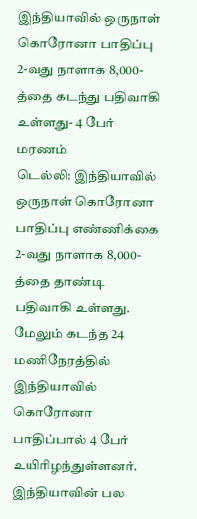இந்தியாவில் ஒருநாள் கொரோனா பாதிப்பு 2-வது நாளாக 8,000-த்தை கடந்து பதிவாகி உள்ளது- 4 பேர் மரணம்
டெல்லி: இந்தியாவில் ஒருநாள் கொரோனா பாதிப்பு எண்ணிக்கை 2-வது நாளாக 8,000- த்தை தாண்டி பதிவாகி உள்ளது. மேலும் கடந்த 24 மணிநேரத்தில் இந்தியாவில் கொரோனா பாதிப்பால் 4 பேர் உயிரிழந்துள்ளனர்.
இந்தியாவின் பல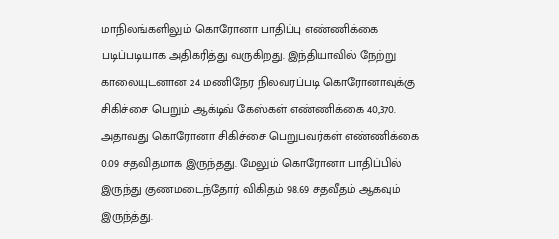மாநிலங்களிலும் கொரோனா பாதிப்பு எண்ணிக்கை படிப்படியாக அதிகரித்து வருகிறது. இந்தியாவில் நேற்று காலையுடனான 24 மணிநேர நிலவரப்படி கொரோனாவுக்கு சிகிச்சை பெறும் ஆக்டிவ் கேஸ்கள் எண்ணிக்கை 40,370. அதாவது கொரோனா சிகிச்சை பெறுபவர்கள் எண்ணிக்கை 0.09 சதவிதமாக இருந்தது. மேலும் கொரோனா பாதிப்பில் இருந்து குணமடைந்தோர் விகிதம் 98.69 சதவீதம் ஆகவும் இருந்த்து.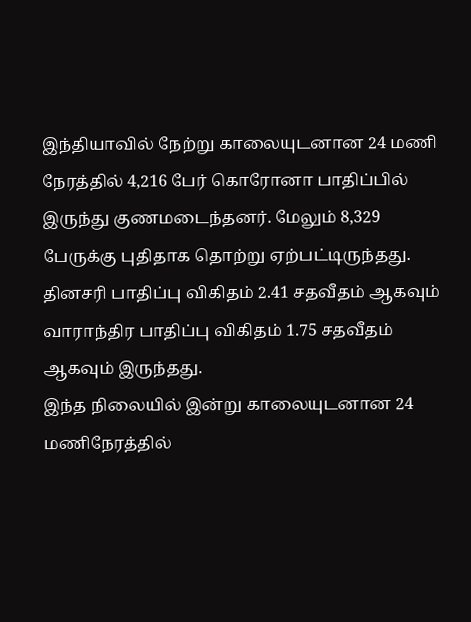இந்தியாவில் நேற்று காலையுடனான 24 மணி நேரத்தில் 4,216 பேர் கொரோனா பாதிப்பில் இருந்து குணமடைந்தனர். மேலும் 8,329 பேருக்கு புதிதாக தொற்று ஏற்பட்டிருந்தது. தினசரி பாதிப்பு விகிதம் 2.41 சதவீதம் ஆகவும் வாராந்திர பாதிப்பு விகிதம் 1.75 சதவீதம் ஆகவும் இருந்தது.
இந்த நிலையில் இன்று காலையுடனான 24 மணிநேரத்தில்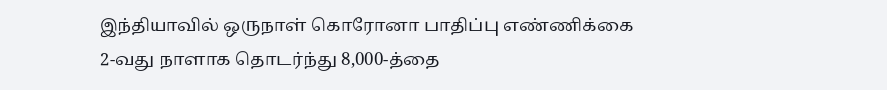இந்தியாவில் ஒருநாள் கொரோனா பாதிப்பு எண்ணிக்கை 2-வது நாளாக தொடர்ந்து 8,000-த்தை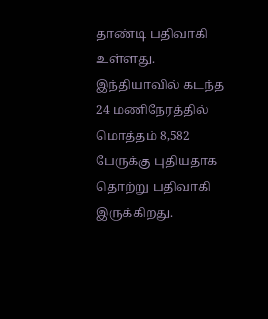தாண்டி பதிவாகி உள்ளது. இந்தியாவில் கடந்த 24 மணிநேரத்தில் மொத்தம் 8,582 பேருக்கு புதியதாக தொற்று பதிவாகி இருக்கிறது.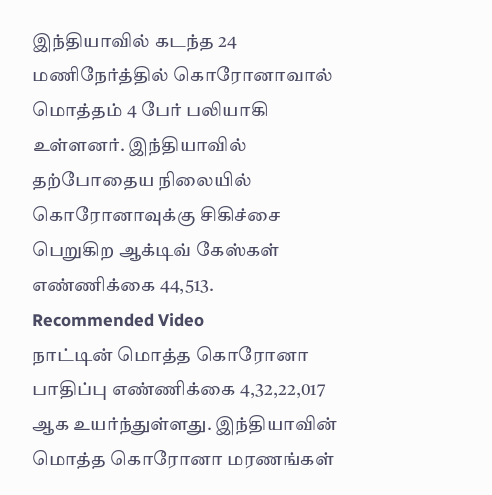இந்தியாவில் கடந்த 24 மணிநேர்த்தில் கொரோனாவால் மொத்தம் 4 பேர் பலியாகி உள்ளனர். இந்தியாவில் தற்போதைய நிலையில் கொரோனாவுக்கு சிகிச்சை பெறுகிற ஆக்டிவ் கேஸ்கள் எண்ணிக்கை 44,513.
Recommended Video
நாட்டின் மொத்த கொரோனா பாதிப்பு எண்ணிக்கை 4,32,22,017 ஆக உயர்ந்துள்ளது. இந்தியாவின் மொத்த கொரோனா மரணங்கள்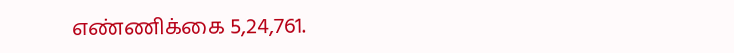எண்ணிக்கை 5,24,761.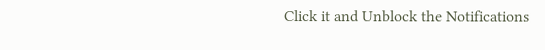Click it and Unblock the Notifications